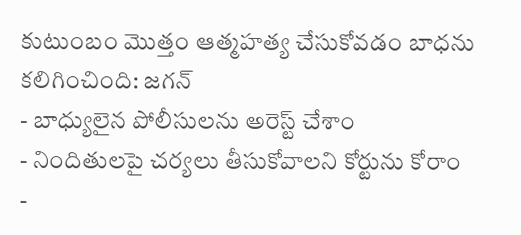కుటుంబం మొత్తం ఆత్మహత్య చేసుకోవడం బాధను కలిగించింది: జగన్
- బాధ్యులైన పోలీసులను అరెస్ట్ చేశాం
- నిందితులపై చర్యలు తీసుకోవాలని కోర్టును కోరాం
-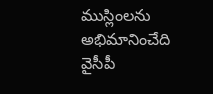ముస్లింలను అభిమానించేది వైసీపీ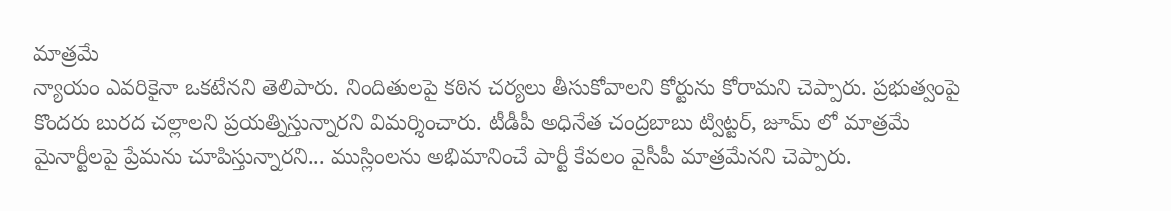మాత్రమే
న్యాయం ఎవరికైనా ఒకటేనని తెలిపారు. నిందితులపై కఠిన చర్యలు తీసుకోవాలని కోర్టును కోరామని చెప్పారు. ప్రభుత్వంపై కొందరు బురద చల్లాలని ప్రయత్నిస్తున్నారని విమర్శించారు. టీడీపీ అధినేత చంద్రబాబు ట్విట్టర్, జూమ్ లో మాత్రమే మైనార్టీలపై ప్రేమను చూపిస్తున్నారని... ముస్లింలను అభిమానించే పార్టీ కేవలం వైసీపీ మాత్రమేనని చెప్పారు.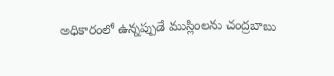అధికారంలో ఉన్నప్పుడే ముస్లింలను చంద్రబాబు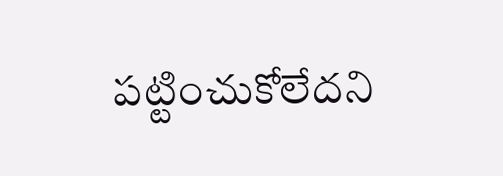పట్టించుకోలేదని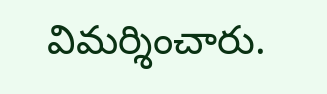విమర్శించారు.